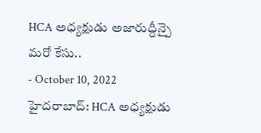HCA అధ్యక్షుడు అజారుద్దీన్పై మరో కేసు..
- October 10, 2022
హైదరాబాద్: HCA అధ్యక్షుడు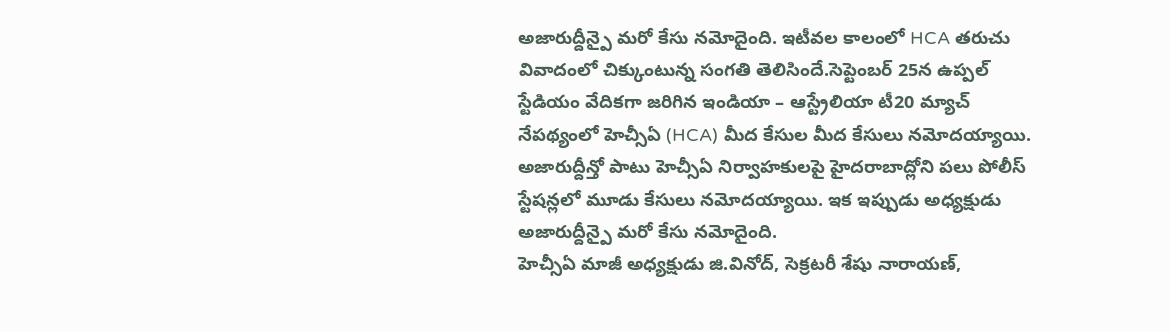అజారుద్దీన్పై మరో కేసు నమోదైంది. ఇటీవల కాలంలో HCA తరుచు వివాదంలో చిక్కుంటున్న సంగతి తెలిసిందే.సెప్టెంబర్ 25న ఉప్పల్ స్టేడియం వేదికగా జరిగిన ఇండియా – ఆస్ట్రేలియా టీ20 మ్యాచ్ నేపథ్యంలో హెచ్సీఏ (HCA) మీద కేసుల మీద కేసులు నమోదయ్యాయి. అజారుద్దీన్తో పాటు హెచ్సీఏ నిర్వాహకులపై హైదరాబాద్లోని పలు పోలీస్ స్టేషన్లలో మూడు కేసులు నమోదయ్యాయి. ఇక ఇప్పుడు అధ్యక్షుడు అజారుద్దీన్పై మరో కేసు నమోదైంది.
హెచ్సీఏ మాజీ అధ్యక్షుడు జి.వినోద్, సెక్రటరీ శేషు నారాయణ్,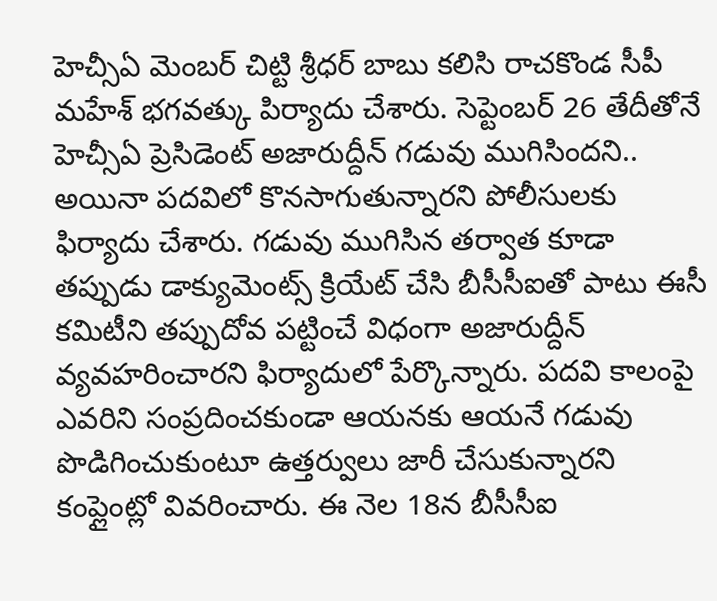హెచ్సీఏ మెంబర్ చిట్టి శ్రీధర్ బాబు కలిసి రాచకొండ సీపీ మహేశ్ భగవత్కు పిర్యాదు చేశారు. సెప్టెంబర్ 26 తేదీతోనే హెచ్సీఏ ప్రెసిడెంట్ అజారుద్దీన్ గడువు ముగిసిందని.. అయినా పదవిలో కొనసాగుతున్నారని పోలీసులకు ఫిర్యాదు చేశారు. గడువు ముగిసిన తర్వాత కూడా తప్పుడు డాక్యుమెంట్స్ క్రియేట్ చేసి బీసీసీఐతో పాటు ఈసీ కమిటీని తప్పుదోవ పట్టించే విధంగా అజారుద్దీన్ వ్యవహరించారని ఫిర్యాదులో పేర్కొన్నారు. పదవి కాలంపై ఎవరిని సంప్రదించకుండా ఆయనకు ఆయనే గడువు పొడిగించుకుంటూ ఉత్తర్వులు జారీ చేసుకున్నారని కంప్లైంట్లో వివరించారు. ఈ నెల 18న బీసీసీఐ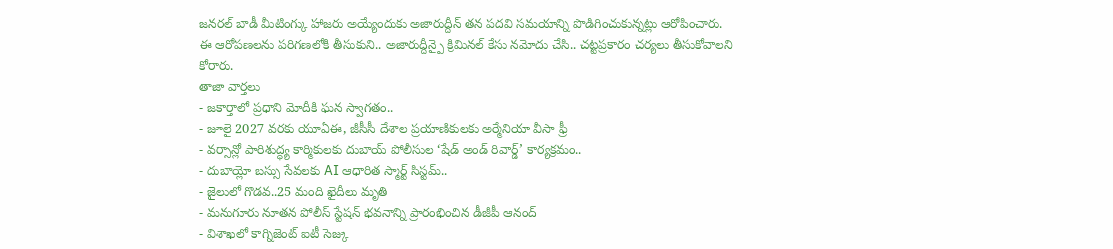జనరల్ బాడీ మీటింగ్కు హాజరు అయ్యేందుకు అజారుద్దీన్ తన పదవి సమయాన్ని పొడిగించుకున్నట్లు ఆరోపించారు. ఈ ఆరోపణలను పరిగణలోకి తీసుకుని.. అజారుద్దీన్పై క్రిమినల్ కేసు నమోదు చేసి.. చట్టప్రకారం చర్యలు తీసుకోవాలని కోరారు.
తాజా వార్తలు
- జకార్తాలో ప్రధాని మోదీకి ఘన స్వాగతం..
- జూలై 2027 వరకు యూఏఈ, జీసీసీ దేశాల ప్రయాణికులకు అర్మేనియా వీసా ఫ్రీ
- వర్సాన్లో పారిశుద్ధ్య కార్మికులకు దుబాయ్ పోలీసుల ‘షేడ్ అండ్ రివార్డ్’ కార్యక్రమం..
- దుబాయ్లో బస్సు సేవలకు AI ఆధారిత స్మార్ట్ సిస్టమ్..
- జైలులో గొడవ..25 మంది ఖైదీలు మృతి
- మనుగూరు నూతన పోలీస్ స్టేషన్ భవనాన్ని ప్రారంభించిన డీజీపీ ఆనంద్
- విశాఖలో కాగ్నిజెంట్ ఐటీ సెజ్కు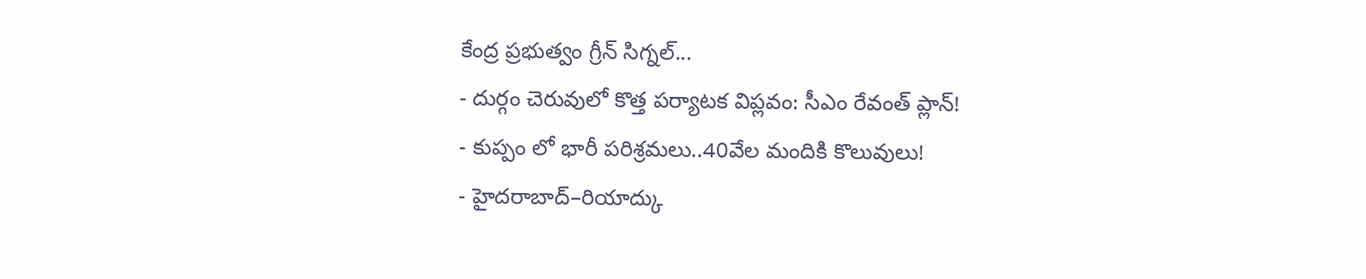కేంద్ర ప్రభుత్వం గ్రీన్ సిగ్నల్...
- దుర్గం చెరువులో కొత్త పర్యాటక విప్లవం: సీఎం రేవంత్ ప్లాన్!
- కుప్పం లో భారీ పరిశ్రమలు..40వేల మందికి కొలువులు!
- హైదరాబాద్–రియాద్కు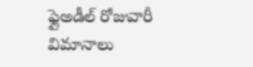ఫ్లైఅడీల్ రోజువారీ విమానాలు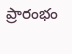ప్రారంభం